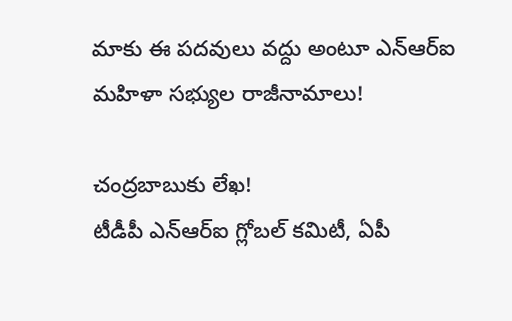మాకు ఈ పదవులు వద్దు అంటూ ఎన్ఆర్ఐ మహిళా సభ్యుల రాజీనామాలు!

చంద్రబాబుకు లేఖ!
టీడీపీ ఎన్ఆర్ఐ గ్లోబల్ కమిటీ, ఏపీ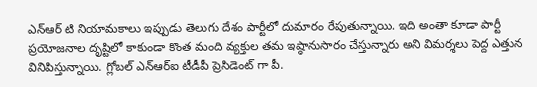ఎన్ఆర్ టి నియామకాలు ఇప్పుడు తెలుగు దేశం పార్టీలో దుమారం రేపుతున్నాయి. ఇది అంతా కూడా పార్టీ ప్రయోజనాల దృష్టిలో కాకుండా కొంత మంది వ్యక్తుల తమ ఇష్ఠానుసారం చేస్తున్నారు అని విమర్శలు పెద్ద ఎత్తున వినిపిస్తున్నాయి. గ్లోబల్ ఎన్ఆర్ఐ టీడీపీ ప్రెసిడెంట్ గా పీ.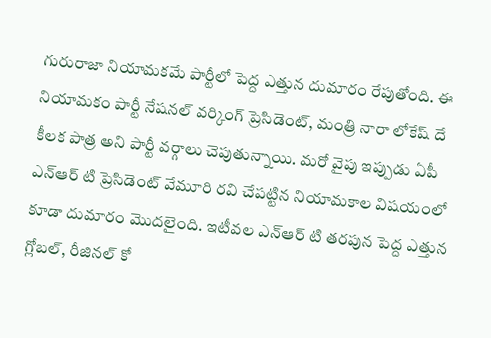గురురాజా నియామకమే పార్టీలో పెద్ద ఎత్తున దుమారం రేపుతోంది. ఈ నియామకం పార్టీ నేషనల్ వర్కింగ్ ప్రెసిడెంట్, మంత్రి నారా లోకేష్ దే కీలక పాత్ర అని పార్టీ వర్గాలు చెపుతున్నాయి. మరో వైపు ఇప్పుడు ఏపీ ఎన్ఆర్ టి ప్రెసిడెంట్ వేమూరి రవి చేపట్టిన నియామకాల విషయంలో కూడా దుమారం మొదలైంది. ఇటీవల ఎన్ఆర్ టి తరపున పెద్ద ఎత్తున గ్లోబల్, రీజినల్ కో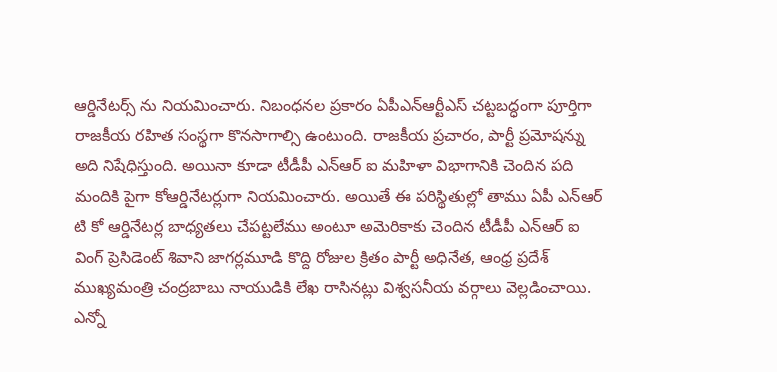ఆర్డినేటర్స్ ను నియమించారు. నిబంధనల ప్రకారం ఏపీఎన్ఆర్టీఎస్ చట్టబద్ధంగా పూర్తిగా రాజకీయ రహిత సంస్థగా కొనసాగాల్సి ఉంటుంది. రాజకీయ ప్రచారం, పార్టీ ప్రమోషన్ను అది నిషేధిస్తుంది. అయినా కూడా టీడీపీ ఎన్ఆర్ ఐ మహిళా విభాగానికి చెందిన పది మందికి పైగా కోఆర్డినేటర్లుగా నియమించారు. అయితే ఈ పరిస్థితుల్లో తాము ఏపీ ఎన్ఆర్ టి కో ఆర్డినేటర్ల బాధ్యతలు చేపట్టలేము అంటూ అమెరికాకు చెందిన టీడీపీ ఎన్ఆర్ ఐ వింగ్ ప్రెసిడెంట్ శివాని జాగర్లమూడి కొద్ది రోజుల క్రితం పార్టీ అధినేత, ఆంధ్ర ప్రదేశ్ ముఖ్యమంత్రి చంద్రబాబు నాయుడికి లేఖ రాసినట్లు విశ్వసనీయ వర్గాలు వెల్లడించాయి.
ఎన్నో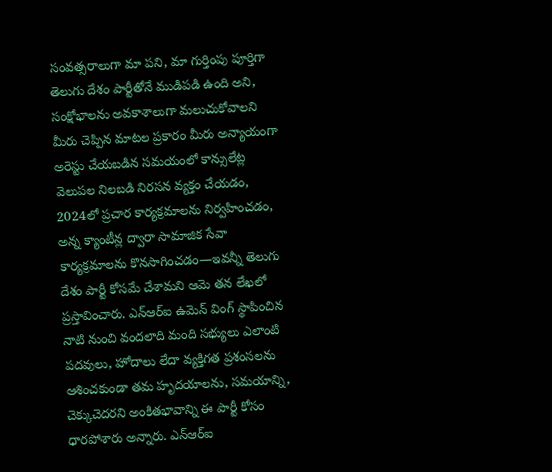సంవత్సరాలుగా మా పని, మా గుర్తింపు పూర్తిగా తెలుగు దేశం పార్టీతోనే ముడిపడి ఉంది అని, సంక్షోభాలను అవకాశాలుగా మలుచుకోవాలని మీరు చెప్పిన మాటల ప్రకారం మీరు అన్యాయంగా అరెస్టు చేయబడిన సమయంలో కాన్సులేట్ల వెలుపల నిలబడి నిరసన వ్యక్తం చేయడం, 2024లో ప్రచార కార్యక్రమాలను నిర్వహించడం, అన్న క్యాంటీన్ల ద్వారా సామాజిక సేవా కార్యక్రమాలను కొనసాగించడం—ఇవన్నీ తెలుగు దేశం పార్టీ కోసమే చేశామని ఆమె తన లేఖలో ప్రస్తావించారు. ఎన్ఆర్ఐ ఉమెన్ వింగ్ స్థాపించిన నాటి నుంచి వందలాది మంది సభ్యులు ఎలాంటి పదవులు, హోదాలు లేదా వ్యక్తిగత ప్రశంసలను ఆశించకుండా తమ హృదయాలను, సమయాన్ని, చెక్కుచెదరని అంకితభావాన్ని ఈ పార్టీ కోసం ధారపోశారు అన్నారు. ఎన్ఆర్ఐ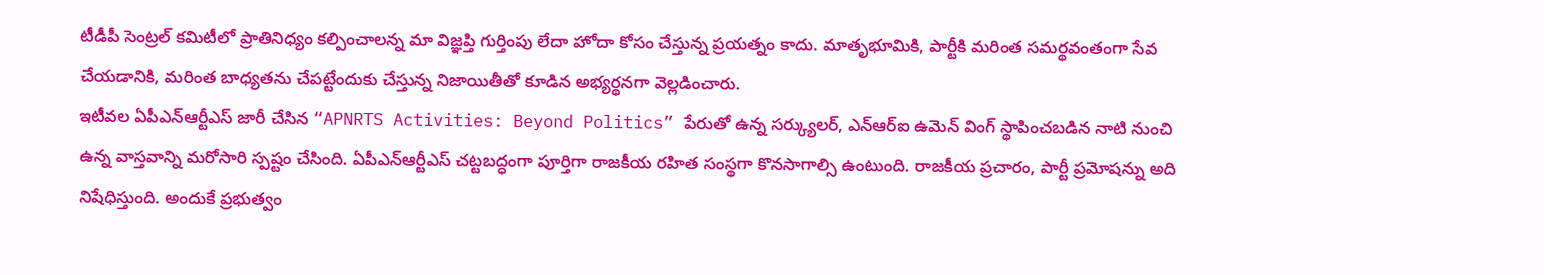టీడీపీ సెంట్రల్ కమిటీలో ప్రాతినిధ్యం కల్పించాలన్న మా విజ్ఞప్తి గుర్తింపు లేదా హోదా కోసం చేస్తున్న ప్రయత్నం కాదు. మాతృభూమికి, పార్టీకి మరింత సమర్థవంతంగా సేవ చేయడానికి, మరింత బాధ్యతను చేపట్టేందుకు చేస్తున్న నిజాయితీతో కూడిన అభ్యర్థనగా వెల్లడించారు.
ఇటీవల ఏపీఎన్ఆర్టీఎస్ జారీ చేసిన “APNRTS Activities: Beyond Politics” పేరుతో ఉన్న సర్క్యులర్, ఎన్ఆర్ఐ ఉమెన్ వింగ్ స్థాపించబడిన నాటి నుంచి ఉన్న వాస్తవాన్ని మరోసారి స్పష్టం చేసింది. ఏపీఎన్ఆర్టీఎస్ చట్టబద్ధంగా పూర్తిగా రాజకీయ రహిత సంస్థగా కొనసాగాల్సి ఉంటుంది. రాజకీయ ప్రచారం, పార్టీ ప్రమోషన్ను అది నిషేధిస్తుంది. అందుకే ప్రభుత్వం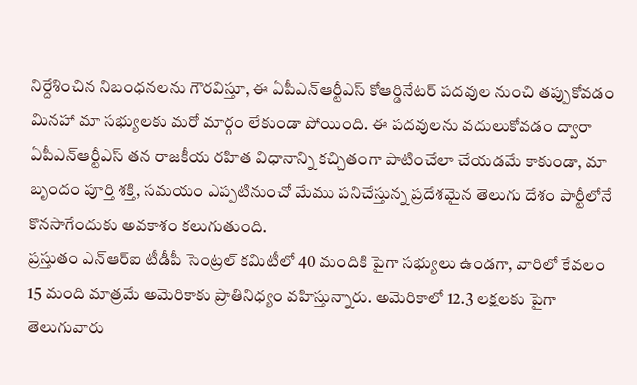నిర్దేశించిన నిబంధనలను గౌరవిస్తూ, ఈ ఏపీఎన్ఆర్టీఎస్ కోఆర్డినేటర్ పదవుల నుంచి తప్పుకోవడం మినహా మా సభ్యులకు మరో మార్గం లేకుండా పోయింది. ఈ పదవులను వదులుకోవడం ద్వారా ఏపీఎన్ఆర్టీఎస్ తన రాజకీయ రహిత విధానాన్ని కచ్చితంగా పాటించేలా చేయడమే కాకుండా, మా బృందం పూర్తి శక్తి, సమయం ఎప్పటినుంచో మేము పనిచేస్తున్న ప్రదేశమైన తెలుగు దేశం పార్టీలోనే కొనసాగేందుకు అవకాశం కలుగుతుంది.
ప్రస్తుతం ఎన్ఆర్ఐ టీడీపీ సెంట్రల్ కమిటీలో 40 మందికి పైగా సభ్యులు ఉండగా, వారిలో కేవలం 15 మంది మాత్రమే అమెరికాకు ప్రాతినిధ్యం వహిస్తున్నారు. అమెరికాలో 12.3 లక్షలకు పైగా తెలుగువారు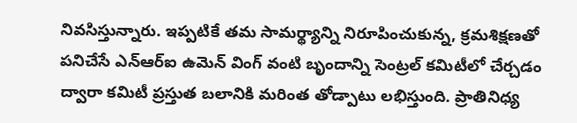నివసిస్తున్నారు. ఇప్పటికే తమ సామర్థ్యాన్ని నిరూపించుకున్న, క్రమశిక్షణతో పనిచేసే ఎన్ఆర్ఐ ఉమెన్ వింగ్ వంటి బృందాన్ని సెంట్రల్ కమిటీలో చేర్చడం ద్వారా కమిటీ ప్రస్తుత బలానికి మరింత తోడ్పాటు లభిస్తుంది. ప్రాతినిధ్య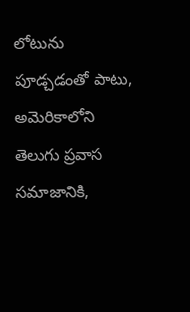లోటును పూడ్చడంతో పాటు, అమెరికాలోని తెలుగు ప్రవాస సమాజానికి,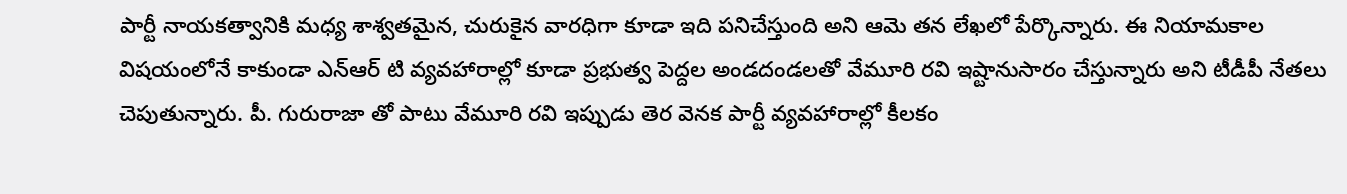పార్టీ నాయకత్వానికి మధ్య శాశ్వతమైన, చురుకైన వారధిగా కూడా ఇది పనిచేస్తుంది అని ఆమె తన లేఖలో పేర్కొన్నారు. ఈ నియామకాల విషయంలోనే కాకుండా ఎన్ఆర్ టి వ్యవహారాల్లో కూడా ప్రభుత్వ పెద్దల అండదండలతో వేమూరి రవి ఇష్టానుసారం చేస్తున్నారు అని టీడీపీ నేతలు చెపుతున్నారు. పీ. గురురాజా తో పాటు వేమూరి రవి ఇప్పుడు తెర వెనక పార్టీ వ్యవహారాల్లో కీలకం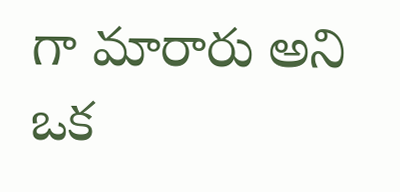గా మారారు అని ఒక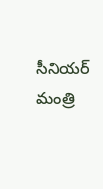సీనియర్ మంత్రి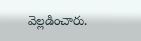వెల్లడించారు.